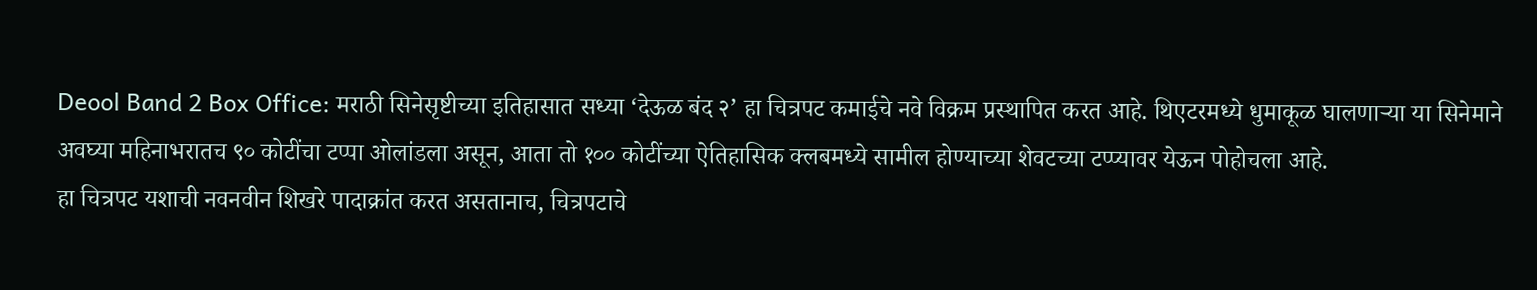Deool Band 2 Box Office: मराठी सिनेसृष्टीच्या इतिहासात सध्या ‘देऊळ बंद २’ हा चित्रपट कमाईचे नवे विक्रम प्रस्थापित करत आहे. थिएटरमध्ये धुमाकूळ घालणाऱ्या या सिनेमाने अवघ्या महिनाभरातच ९० कोटींचा टप्पा ओलांडला असून, आता तो १०० कोटींच्या ऐतिहासिक क्लबमध्ये सामील होण्याच्या शेवटच्या टप्प्यावर येऊन पोहोचला आहे.
हा चित्रपट यशाची नवनवीन शिखरे पादाक्रांत करत असतानाच, चित्रपटाचे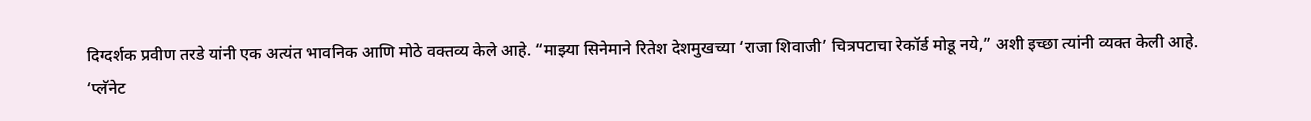दिग्दर्शक प्रवीण तरडे यांनी एक अत्यंत भावनिक आणि मोठे वक्तव्य केले आहे. “माझ्या सिनेमाने रितेश देशमुखच्या ‘राजा शिवाजी’ चित्रपटाचा रेकॉर्ड मोडू नये,” अशी इच्छा त्यांनी व्यक्त केली आहे.
‘प्लॅनेट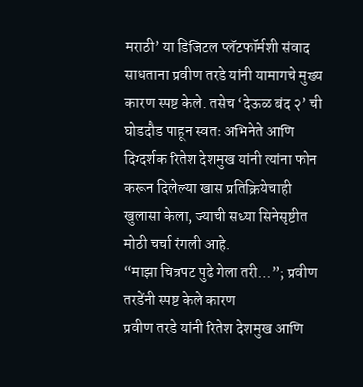मराठी’ या डिजिटल प्लॅटफॉर्मशी संवाद साधताना प्रवीण तरडे यांनी यामागचे मुख्य कारण स्पष्ट केले. तसेच ‘देऊळ बंद २’ ची घोडदौड पाहून स्वतः अभिनेते आणि दिग्दर्शक रितेश देशमुख यांनी त्यांना फोन करून दिलेल्या खास प्रतिक्रियेचाही खुलासा केला, ज्याची सध्या सिनेसृष्टीत मोठी चर्चा रंगली आहे.
“माझा चित्रपट पुढे गेला तरी…”; प्रवीण तरडेंनी स्पष्ट केले कारण
प्रवीण तरडे यांनी रितेश देशमुख आणि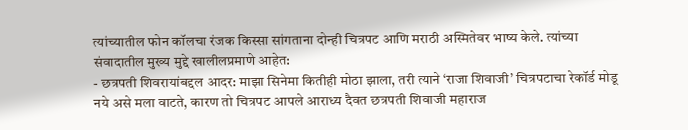त्यांच्यातील फोन कॉलचा रंजक किस्सा सांगताना दोन्ही चित्रपट आणि मराठी अस्मितेवर भाष्य केले. त्यांच्या संवादातील मुख्य मुद्दे खालीलप्रमाणे आहेत:
- छत्रपती शिवरायांबद्दल आदर: माझा सिनेमा कितीही मोठा झाला, तरी त्याने ‘राजा शिवाजी’ चित्रपटाचा रेकॉर्ड मोडू नये असे मला वाटते, कारण तो चित्रपट आपले आराध्य दैवत छत्रपती शिवाजी महाराज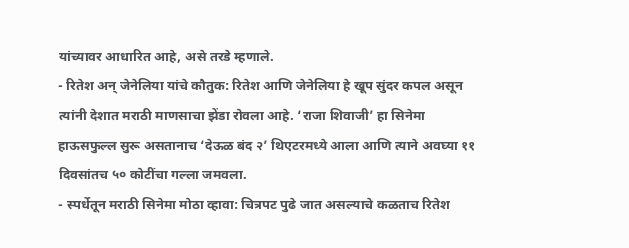यांच्यावर आधारित आहे, असे तरडे म्हणाले.
- रितेश अन् जेनेलिया यांचे कौतुक: रितेश आणि जेनेलिया हे खूप सुंदर कपल असून त्यांनी देशात मराठी माणसाचा झेंडा रोवला आहे. ‘राजा शिवाजी’ हा सिनेमा हाऊसफुल्ल सुरू असतानाच ‘देऊळ बंद २’ थिएटरमध्ये आला आणि त्याने अवघ्या ११ दिवसांतच ५० कोटींचा गल्ला जमवला.
- स्पर्धेतून मराठी सिनेमा मोठा व्हावा: चित्रपट पुढे जात असल्याचे कळताच रितेश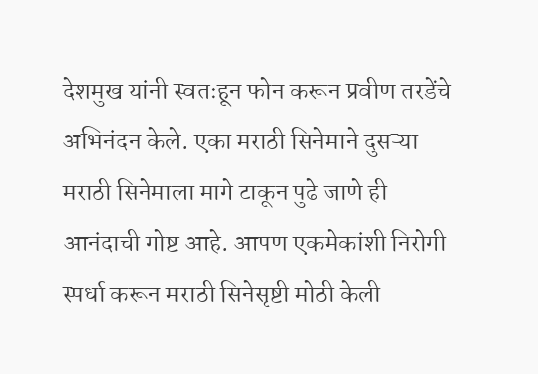देशमुख यांनी स्वतःहून फोन करून प्रवीण तरडेंचे अभिनंदन केले. एका मराठी सिनेमाने दुसऱ्या मराठी सिनेमाला मागे टाकून पुढे जाणे ही आनंदाची गोष्ट आहे. आपण एकमेकांशी निरोगी स्पर्धा करून मराठी सिनेसृष्टी मोठी केली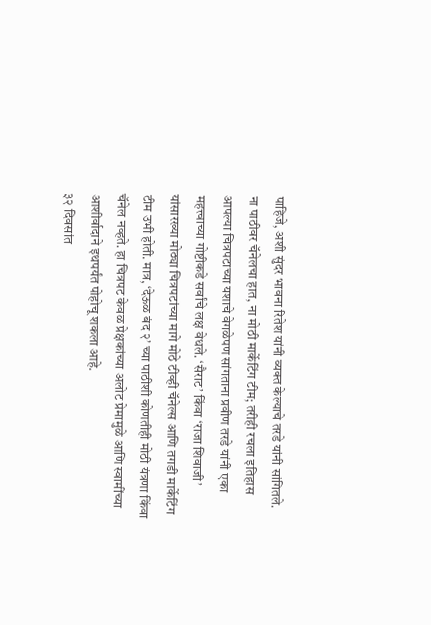पाहिजे, अशी सुंदर भावना रितेश यांनी व्यक्त केल्याचे तरडे यांनी सांगितले.
ना पाठीवर चॅनेलचा हात, ना मोठी मार्केटिंग टीम; तरीही रचला इतिहास
आपल्या चित्रपटाच्या यशाचे वेगळेपण सांगताना प्रवीण तरडे यांनी एका महत्त्वाच्या गोष्टीकडे सर्वांचे लक्ष वेधले. ‘सैराट’ किंवा ‘राजा शिवाजी’ यांसारख्या मोठ्या चित्रपटांच्या मागे मोठे टीव्ही चॅनेल्स आणि तगडी मार्केटिंग टीम उभी होती. मात्र, ‘देऊळ बंद २’ च्या पाठीशी कोणतीही मोठी यंत्रणा किंवा चॅनेल नव्हते. हा चित्रपट केवळ प्रेक्षकांच्या अलोट प्रेमामुळे आणि स्वामींच्या आशीर्वादाने इथपर्यंत पोहोचू शकला आहे.
३२ दिवसांत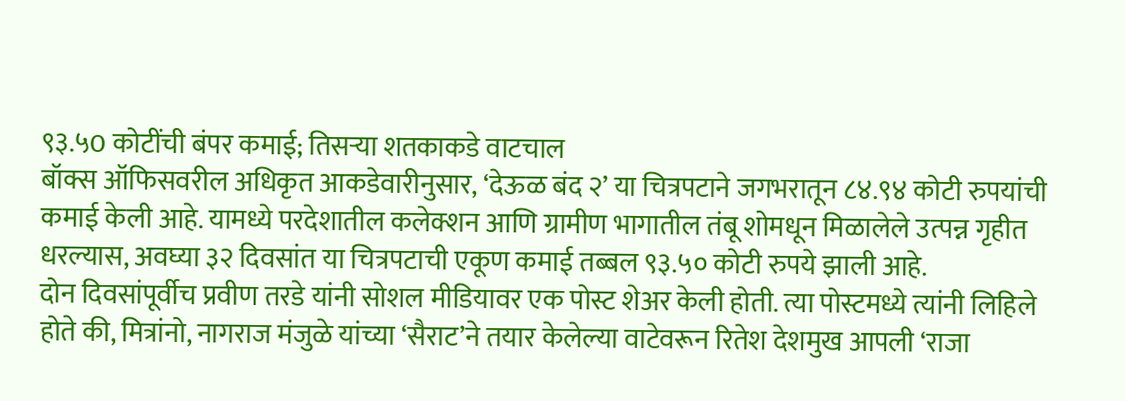९३.५0 कोटींची बंपर कमाई; तिसऱ्या शतकाकडे वाटचाल
बॉक्स ऑफिसवरील अधिकृत आकडेवारीनुसार, ‘देऊळ बंद २’ या चित्रपटाने जगभरातून ८४.९४ कोटी रुपयांची कमाई केली आहे. यामध्ये परदेशातील कलेक्शन आणि ग्रामीण भागातील तंबू शोमधून मिळालेले उत्पन्न गृहीत धरल्यास, अवघ्या ३२ दिवसांत या चित्रपटाची एकूण कमाई तब्बल ९३.५० कोटी रुपये झाली आहे.
दोन दिवसांपूर्वीच प्रवीण तरडे यांनी सोशल मीडियावर एक पोस्ट शेअर केली होती. त्या पोस्टमध्ये त्यांनी लिहिले होते की, मित्रांनो, नागराज मंजुळे यांच्या ‘सैराट’ने तयार केलेल्या वाटेवरून रितेश देशमुख आपली ‘राजा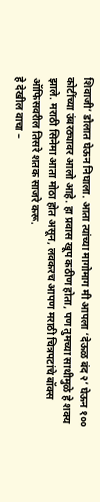शिवाजी’ डौलात घेऊन निघाला. आता त्यांच्या मागोमाग मी आपला ‘देऊळ बंद २’ घेऊन १०० कोटींच्या उंबरठ्यावर आलो आहे. हा प्रवास खूप कठीण होता, पण तुमच्या साथीमुळे हे शक्य झाले. मराठी सिनेमा आता मोठा होत असून, लवकरच आपण मराठी चित्रपटांचे बॉक्स ऑफिसवरील तिसरे शतक साजरे करू.
हे देखील वाचा –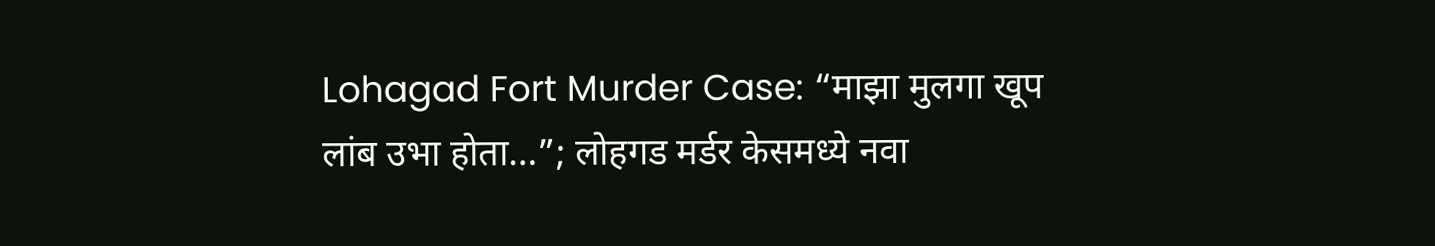Lohagad Fort Murder Case: “माझा मुलगा खूप लांब उभा होता…”; लोहगड मर्डर केसमध्ये नवा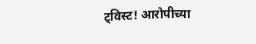ट्विस्ट! आरोपीच्या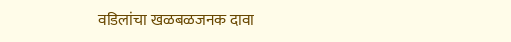वडिलांचा खळबळजनक दावा